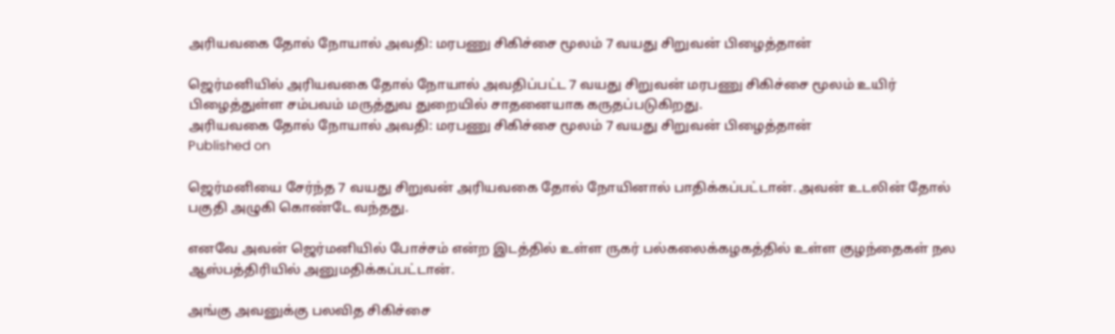அரியவகை தோல் நோயால் அவதி: மரபணு சிகிச்சை மூலம் 7 வயது சிறுவன் பிழைத்தான்

ஜெர்மனியில் அரியவகை தோல் நோயால் அவதிப்பட்ட 7 வயது சிறுவன் மரபணு சிகிச்சை மூலம் உயிர் பிழைத்துள்ள சம்பவம் மருத்துவ துறையில் சாதனையாக கருதப்படுகிறது.
அரியவகை தோல் நோயால் அவதி: மரபணு சிகிச்சை மூலம் 7 வயது சிறுவன் பிழைத்தான்
Published on

ஜெர்மனியை சேர்ந்த 7 வயது சிறுவன் அரியவகை தோல் நோயினால் பாதிக்கப்பட்டான். அவன் உடலின் தோல் பகுதி அழுகி கொண்டே வந்தது.

எனவே அவன் ஜெர்மனியில் போச்சம் என்ற இடத்தில் உள்ள ருகர் பல்கலைக்கழகத்தில் உள்ள குழந்தைகள் நல ஆஸ்பத்திரியில் அனுமதிக்கப்பட்டான்.

அங்கு அவனுக்கு பலவித சிகிச்சை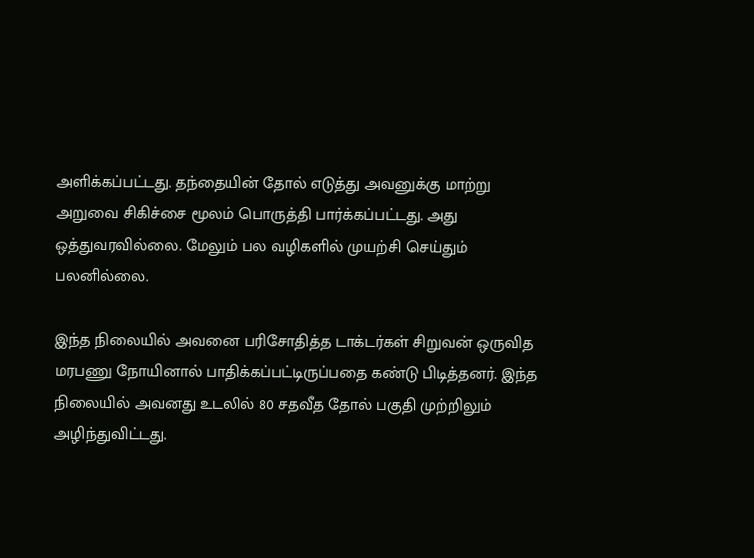அளிக்கப்பட்டது. தந்தையின் தோல் எடுத்து அவனுக்கு மாற்று அறுவை சிகிச்சை மூலம் பொருத்தி பார்க்கப்பட்டது. அது ஒத்துவரவில்லை. மேலும் பல வழிகளில் முயற்சி செய்தும் பலனில்லை.

இந்த நிலையில் அவனை பரிசோதித்த டாக்டர்கள் சிறுவன் ஒருவித மரபணு நோயினால் பாதிக்கப்பட்டிருப்பதை கண்டு பிடித்தனர். இந்த நிலையில் அவனது உடலில் 80 சதவீத தோல் பகுதி முற்றிலும் அழிந்துவிட்டது.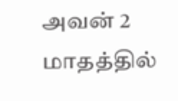அவன் 2 மாதத்தில்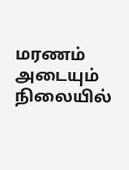மரணம் அடையும் நிலையில்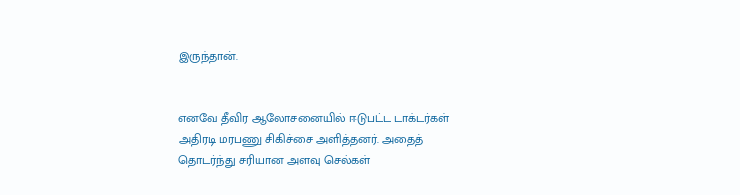இருந்தான்.


எனவே தீவிர ஆலோசனையில் ஈடுபட்ட டாக்டர்கள் அதிரடி மரபணு சிகிச்சை அளித்தனர். அதைத் தொடர்ந்து சரியான அளவு செல்கள்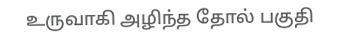உருவாகி அழிந்த தோல் பகுதி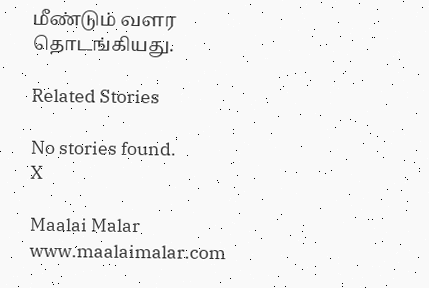மீண்டும் வளர தொடங்கியது.

Related Stories

No stories found.
X

Maalai Malar
www.maalaimalar.com